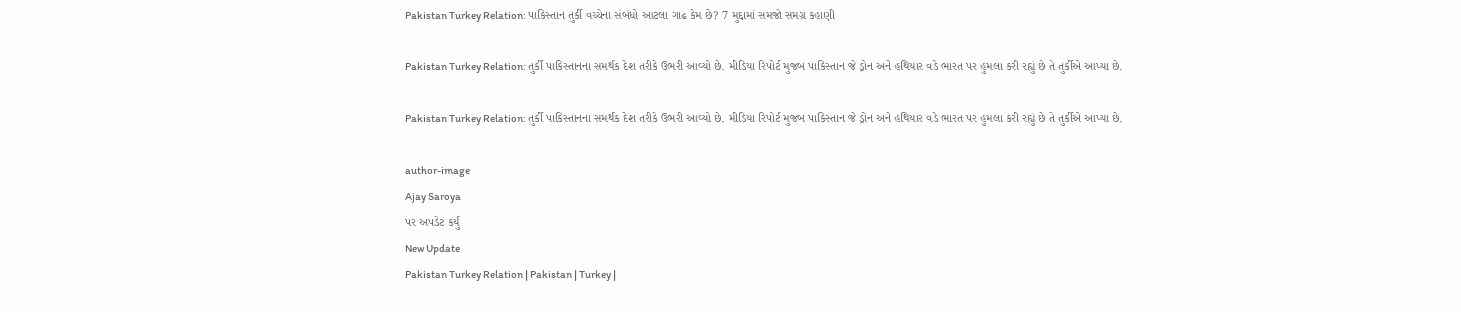Pakistan Turkey Relation: પાકિસ્તાન તુર્કી વચ્ચેના સંબંધો આટલા ગાઢ કેમ છે? 7 મુદ્દામાં સમજો સમગ્ર કહાણી

Pakistan Turkey Relation: તુર્કી પાકિસ્તાનના સમર્થક દેશ તરીકે ઉભરી આવ્યો છે. મીડિયા રિપોર્ટ મુજબ પાકિસ્તાન જે ડ્રોન અને હથિયાર વડે ભારત પર હુમલા કરી રહ્યું છે તે તુર્કીએ આપ્યા છે.

Pakistan Turkey Relation: તુર્કી પાકિસ્તાનના સમર્થક દેશ તરીકે ઉભરી આવ્યો છે. મીડિયા રિપોર્ટ મુજબ પાકિસ્તાન જે ડ્રોન અને હથિયાર વડે ભારત પર હુમલા કરી રહ્યું છે તે તુર્કીએ આપ્યા છે.

author-image
Ajay Saroya
પર અપડેટ કર્યું
New Update
Pakistan Turkey Relation | Pakistan | Turkey |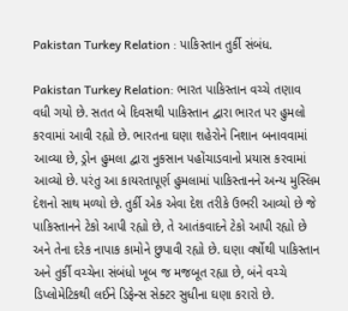Pakistan Turkey Relation : પાકિસ્તાન તુર્કી સંબંધ.

Pakistan Turkey Relation: ભારત પાકિસ્તાન વચ્ચે તણાવ વધી ગયો છે. સતત બે દિવસથી પાકિસ્તાન દ્વારા ભારત પર હુમલો કરવામાં આવી રહ્યો છે. ભારતના ઘણા શહેરોને નિશાન બનાવવામાં આવ્યા છે, ડ્રોન હુમલા દ્વારા નુકસાન પહોંચાડવાનો પ્રયાસ કરવામાં આવ્યો છે. પરંતુ આ કાયરતાપૂર્ણ હુમલામાં પાકિસ્તાનને અન્ય મુસ્લિમ દેશનો સાથ મળ્યો છે. તુર્કી એક એવા દેશ તરીકે ઉભરી આવ્યો છે જે પાકિસ્તાનને ટેકો આપી રહ્યો છે, તે આતંકવાદને ટેકો આપી રહ્યો છે અને તેના દરેક નાપાક કામોને છુપાવી રહ્યો છે. ઘણા વર્ષોથી પાકિસ્તાન અને તુર્કી વચ્ચેના સંબંધો ખૂબ જ મજબૂત રહ્યા છે, બંને વચ્ચે ડિપ્લોમેટિકથી લઈને ડિફેન્સ સેક્ટર સુધીના ઘણા કરારો છે.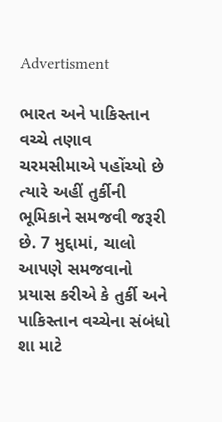Advertisment

ભારત અને પાકિસ્તાન વચ્ચે તણાવ ચરમસીમાએ પહોંચ્યો છે ત્યારે અહીં તુર્કીની ભૂમિકાને સમજવી જરૂરી છે. 7 મુદ્દામાં, ચાલો આપણે સમજવાનો પ્રયાસ કરીએ કે તુર્કી અને પાકિસ્તાન વચ્ચેના સંબંધો શા માટે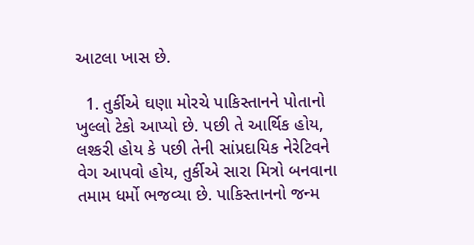આટલા ખાસ છે.

  1. તુર્કીએ ઘણા મોરચે પાકિસ્તાનને પોતાનો ખુલ્લો ટેકો આપ્યો છે. પછી તે આર્થિક હોય, લશ્કરી હોય કે પછી તેની સાંપ્રદાયિક નેરેટિવને વેગ આપવો હોય, તુર્કીએ સારા મિત્રો બનવાના તમામ ધર્મો ભજવ્યા છે. પાકિસ્તાનનો જન્મ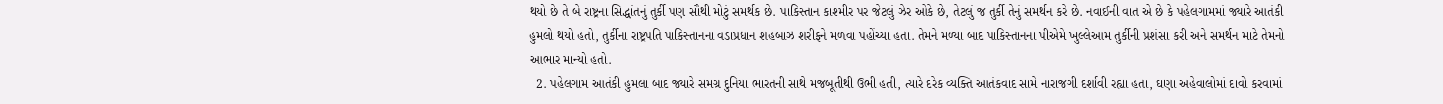થયો છે તે બે રાષ્ટ્રના સિદ્ધાંતનું તુર્કી પણ સૌથી મોટું સમર્થક છે. પાકિસ્તાન કાશ્મીર પર જેટલું ઝેર ઓકે છે, તેટલું જ તુર્કી તેનું સમર્થન કરે છે. નવાઈની વાત એ છે કે પહેલગામમાં જ્યારે આતંકી હુમલો થયો હતો, તુર્કીના રાષ્ટ્રપતિ પાકિસ્તાનના વડાપ્રધાન શહબાઝ શરીફને મળવા પહોંચ્યા હતા. તેમને મળ્યા બાદ પાકિસ્તાનના પીએમે ખુલ્લેઆમ તુર્કીની પ્રશંસા કરી અને સમર્થન માટે તેમનો આભાર માન્યો હતો.
  2. પહેલગામ આતંકી હુમલા બાદ જ્યારે સમગ્ર દુનિયા ભારતની સાથે મજબૂતીથી ઉભી હતી, ત્યારે દરેક વ્યક્તિ આતંકવાદ સામે નારાજગી દર્શાવી રહ્યા હતા, ઘણા અહેવાલોમાં દાવો કરવામાં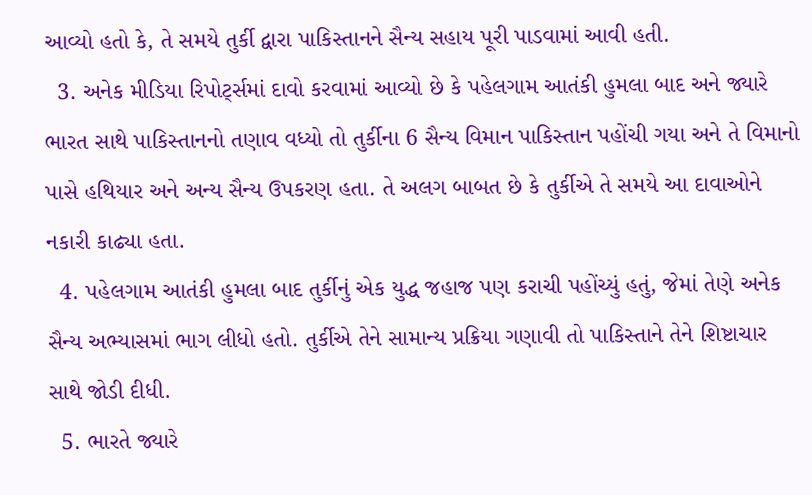આવ્યો હતો કે, તે સમયે તુર્કી દ્વારા પાકિસ્તાનને સૈન્ય સહાય પૂરી પાડવામાં આવી હતી.
  3. અનેક મીડિયા રિપોર્ટ્સમાં દાવો કરવામાં આવ્યો છે કે પહેલગામ આતંકી હુમલા બાદ અને જ્યારે ભારત સાથે પાકિસ્તાનનો તણાવ વધ્યો તો તુર્કીના 6 સૈન્ય વિમાન પાકિસ્તાન પહોંચી ગયા અને તે વિમાનો પાસે હથિયાર અને અન્ય સૈન્ય ઉપકરણ હતા. તે અલગ બાબત છે કે તુર્કીએ તે સમયે આ દાવાઓને નકારી કાઢ્યા હતા.
  4. પહેલગામ આતંકી હુમલા બાદ તુર્કીનું એક યુદ્ધ જહાજ પણ કરાચી પહોંચ્યું હતું, જેમાં તેણે અનેક સૈન્ય અભ્યાસમાં ભાગ લીધો હતો. તુર્કીએ તેને સામાન્ય પ્રક્રિયા ગણાવી તો પાકિસ્તાને તેને શિષ્ટાચાર સાથે જોડી દીધી.
  5. ભારતે જ્યારે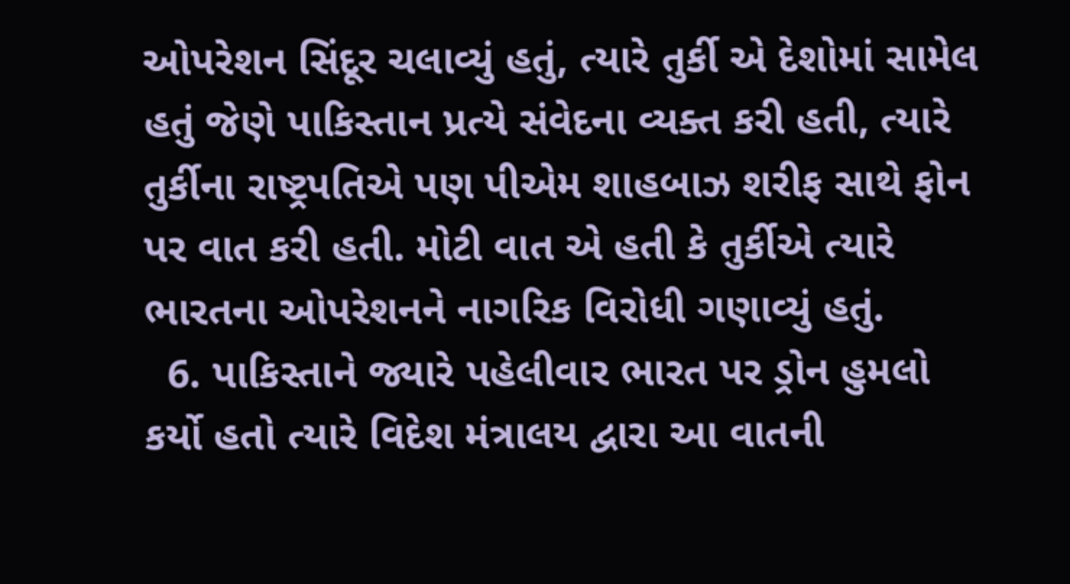ઓપરેશન સિંદૂર ચલાવ્યું હતું, ત્યારે તુર્કી એ દેશોમાં સામેલ હતું જેણે પાકિસ્તાન પ્રત્યે સંવેદના વ્યક્ત કરી હતી, ત્યારે તુર્કીના રાષ્ટ્રપતિએ પણ પીએમ શાહબાઝ શરીફ સાથે ફોન પર વાત કરી હતી. મોટી વાત એ હતી કે તુર્કીએ ત્યારે ભારતના ઓપરેશનને નાગરિક વિરોધી ગણાવ્યું હતું.
  6. પાકિસ્તાને જ્યારે પહેલીવાર ભારત પર ડ્રોન હુમલો કર્યો હતો ત્યારે વિદેશ મંત્રાલય દ્વારા આ વાતની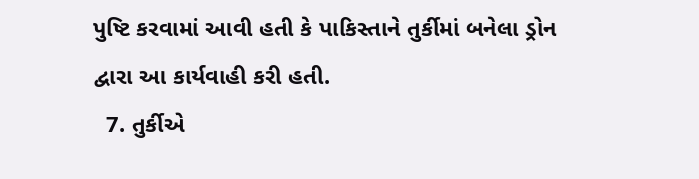પુષ્ટિ કરવામાં આવી હતી કે પાકિસ્તાને તુર્કીમાં બનેલા ડ્રોન દ્વારા આ કાર્યવાહી કરી હતી.
  7. તુર્કીએ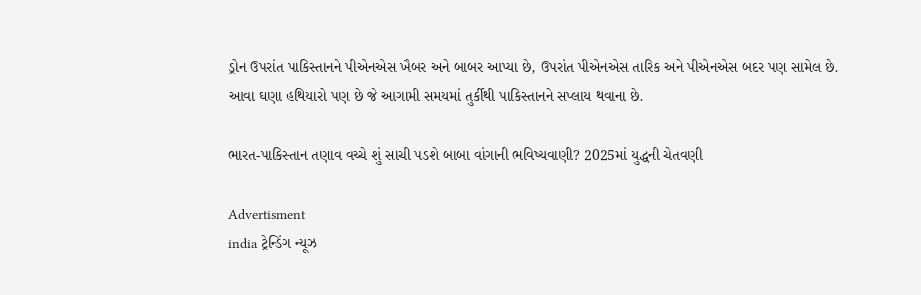ડ્રોન ઉપરાંત પાકિસ્તાનને પીએનએસ ખૈબર અને બાબર આપ્યા છે, ઉપરાંત પીએનએસ તારિક અને પીએનએસ બદર પણ સામેલ છે. આવા ઘણા હથિયારો પણ છે જે આગામી સમયમાં તુર્કીથી પાકિસ્તાનને સપ્લાય થવાના છે.

ભારત-પાકિસ્તાન તણાવ વચ્ચે શું સાચી પડશે બાબા વાંગાની ભવિષ્યવાણી? 2025માં યુદ્ધની ચેતવણી

Advertisment
india ટ્રેન્ડિંગ ન્યૂઝ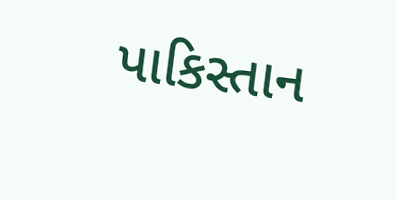પાકિસ્તાન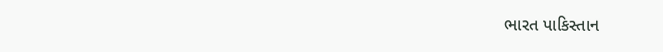ભારત પાકિસ્તાન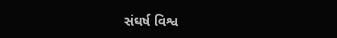સંઘર્ષ વિશ્વ